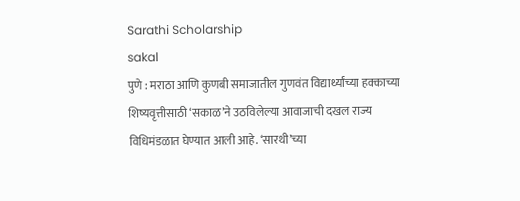Sarathi Scholarship
sakal
पुणे : मराठा आणि कुणबी समाजातील गुणवंत विद्यार्थ्यांच्या हक्काच्या शिष्यवृत्तीसाठी ‘सकाळ’ने उठविलेल्या आवाजाची दखल राज्य विधिमंडळात घेण्यात आली आहे. ‘सारथी’च्या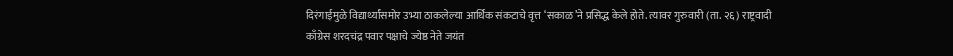दिरंगाईमुळे विद्यार्थ्यांसमोर उभ्या ठाकलेल्या आर्थिक संकटाचे वृत्त ‘सकाळ’ने प्रसिद्ध केले होते. त्यावर गुरुवारी (ता. २६) राष्ट्रवादी काँग्रेस शरदचंद्र पवार पक्षाचे ज्येष्ठ नेते जयंत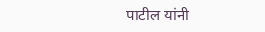पाटील यांनी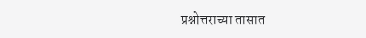प्रश्नोत्तराच्या तासात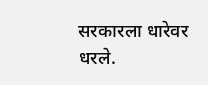सरकारला धारेवर धरले.